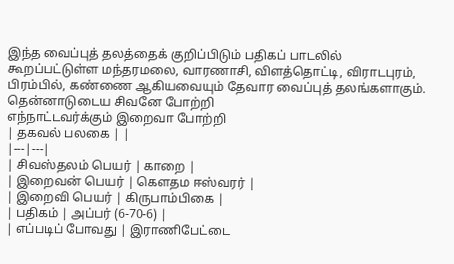இந்த வைப்புத் தலத்தைக் குறிப்பிடும் பதிகப் பாடலில் கூறப்பட்டுள்ள மந்தரமலை, வாரணாசி, விளத்தொட்டி, விராடபுரம், பிரம்பில், கண்ணை ஆகியவையும் தேவார வைப்புத் தலங்களாகும்.
தென்னாடுடைய சிவனே போற்றி
எந்நாட்டவர்க்கும் இறைவா போற்றி
| தகவல் பலகை | |
|---|---|
| சிவஸ்தலம் பெயர் | காறை |
| இறைவன் பெயர் | கௌதம ஈஸ்வரர் |
| இறைவி பெயர் | கிருபாம்பிகை |
| பதிகம் | அப்பர் (6-70-6) |
| எப்படிப் போவது | இராணிபேட்டை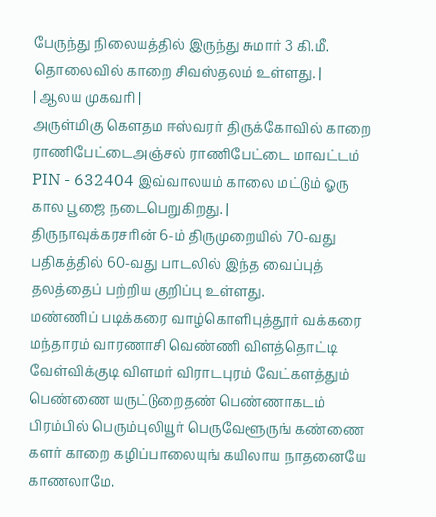பேருந்து நிலையத்தில் இருந்து சுமார் 3 கி.மீ. தொலைவில் காறை சிவஸ்தலம் உள்ளது. |
| ஆலய முகவரி |
அருள்மிகு கௌதம ஈஸ்வரர் திருக்கோவில் காறை ராணிபேட்டைஅஞ்சல் ராணிபேட்டை மாவட்டம் PIN - 632404 இவ்வாலயம் காலை மட்டும் ஓரு கால பூஜை நடைபெறுகிறது. |
திருநாவுக்கரசரின் 6-ம் திருமுறையில் 70-வது பதிகத்தில் 60-வது பாடலில் இந்த வைப்புத் தலத்தைப் பற்றிய குறிப்பு உள்ளது.
மண்ணிப் படிக்கரை வாழ்கொளிபுத்தூர் வக்கரை மந்தாரம் வாரணாசி வெண்ணி விளத்தொட்டி வேள்விக்குடி விளமர் விராடபுரம் வேட்களத்தும் பெண்ணை யருட்டுறைதண் பெண்ணாகடம் பிரம்பில் பெரும்புலியூர் பெருவேளூருங் கண்ணை களர் காறை கழிப்பாலையுங் கயிலாய நாதனையே காணலாமே.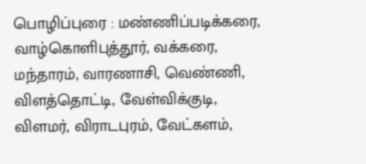பொழிப்புரை : மண்ணிப்படிக்கரை, வாழ்கொளிபுத்தூர், வக்கரை, மந்தாரம், வாரணாசி, வெண்ணி, விளத்தொட்டி, வேள்விக்குடி, விளமர், விராடபுரம், வேட்களம்,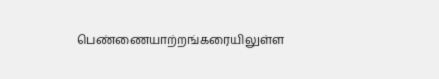பெண்ணையாற்றங்கரையிலுள்ள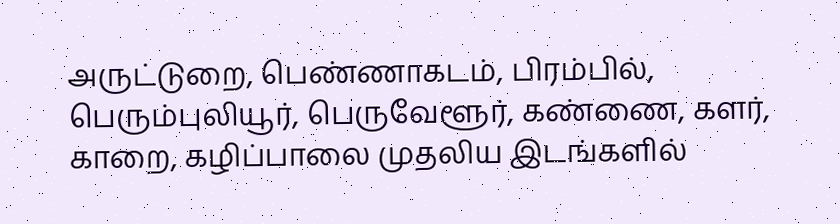அருட்டுறை, பெண்ணாகடம், பிரம்பில், பெரும்புலியூர், பெருவேளூர், கண்ணை, களர், காறை, கழிப்பாலை முதலிய இடங்களில்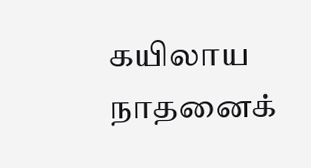கயிலாய நாதனைக்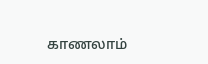காணலாம்